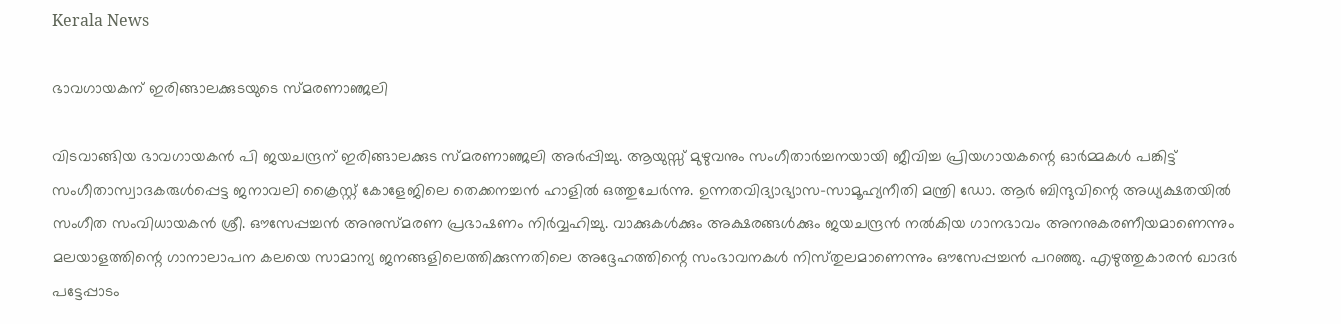Kerala News

ഭാവഗായകന് ഇരിങ്ങാലക്കുടയുടെ സ്‌മരണാഞ്ജലി

വിടവാങ്ങിയ ഭാവഗായകൻ പി ജയചന്ദ്രന് ഇരിങ്ങാലക്കുട സ്മരണാഞ്ജലി അർപ്പിച്ചു. ആയുസ്സ് മുഴുവനും സംഗീതാർച്ചനയായി ജീവിച്ച പ്രിയഗായകന്റെ ഓർമ്മകൾ പങ്കിട്ട് സംഗീതാസ്വാദകരുൾപ്പെട്ട ജനാവലി ക്രൈസ്റ്റ് കോളേജിലെ തെക്കനച്ചൻ ഹാളിൽ ഒത്തുചേർന്നു. ഉന്നതവിദ്യാഭ്യാസ-സാമൂഹ്യനീതി മന്ത്രി ഡോ. ആർ ബിന്ദുവിന്റെ അധ്യക്ഷതയിൽ സംഗീത സംവിധായകൻ ശ്രീ. ഔസേപ്പച്ചൻ അനുസ്മരണ പ്രഭാഷണം നിർവ്വഹിച്ചു. വാക്കുകൾക്കും അക്ഷരങ്ങൾക്കും ജയചന്ദ്രൻ നൽകിയ ഗാനഭാവം അനനുകരണീയമാണെന്നും മലയാളത്തിന്റെ ഗാനാലാപന കലയെ സാമാന്യ ജനങ്ങളിലെത്തിക്കുന്നതിലെ അദ്ദേഹത്തിന്റെ സംഭാവനകൾ നിസ്‌തുലമാണെന്നും ഔസേപ്പച്ചൻ പറഞ്ഞു. എഴുത്തുകാരൻ ഖാദർ പട്ടേപ്പാടം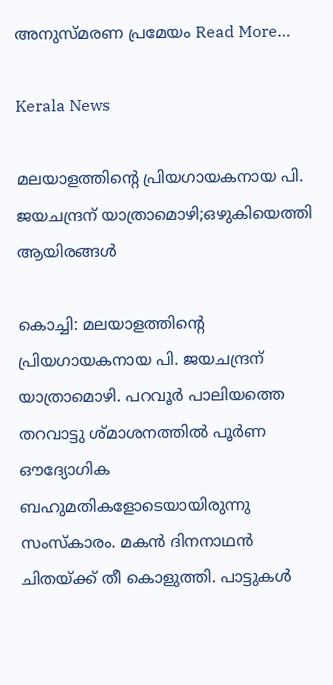അനുസ്മരണ പ്രമേയം Read More…

Kerala News

മലയാളത്തിന്റെ പ്രിയഗായകനായ പി. ജയചന്ദ്രന് യാത്രാമൊഴി;ഒഴുകിയെത്തി ആയിരങ്ങള്‍

കൊച്ചി: മലയാളത്തിന്റെ പ്രിയഗായകനായ പി. ജയചന്ദ്രന് യാത്രാമൊഴി. പറവൂർ പാലിയത്തെ തറവാട്ടു ശ്മാശനത്തിൽ പൂർണ ഔദ്യോഗിക ബഹുമതികളോടെയായിരുന്നു സംസ്കാരം. മകൻ ദിനനാഥൻ ചിതയ്ക്ക് തീ കൊളുത്തി. പാട്ടുകൾ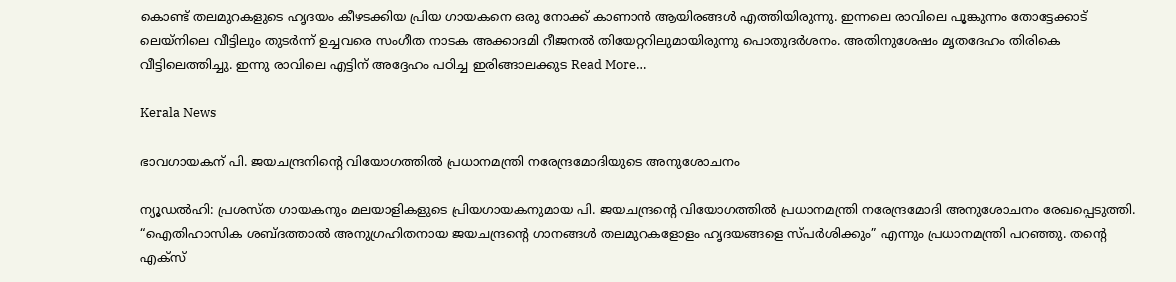കൊണ്ട് തലമുറകളുടെ ഹൃദയം കീഴടക്കിയ പ്രിയ ഗായകനെ ഒരു നോക്ക് കാണാൻ ആയിരങ്ങൾ എത്തിയിരുന്നു. ഇന്നലെ രാവിലെ പൂങ്കുന്നം തോട്ടേക്കാട് ലെയ്‌നിലെ വീട്ടിലും തുടർന്ന് ഉച്ചവരെ സംഗീത നാടക അക്കാദമി റീജനൽ തിയേറ്ററിലുമായിരുന്നു പൊതുദർശനം. അതിനുശേഷം മൃതദേഹം തിരികെ വീട്ടിലെത്തിച്ചു. ഇന്നു രാവിലെ എട്ടിന് അദ്ദേഹം പഠിച്ച ഇരിങ്ങാലക്കുട Read More…

Kerala News

ഭാവഗായകന് പി. ജയചന്ദ്രനിന്റെ വിയോഗത്തിൽ പ്രധാനമന്ത്രി നരേന്ദ്രമോദിയുടെ അനുശോചനം

ന്യൂഡൽഹി: പ്രശസ്ത ഗായകനും മലയാളികളുടെ പ്രിയഗായകനുമായ പി. ജയചന്ദ്രന്റെ വിയോഗത്തിൽ പ്രധാനമന്ത്രി നരേന്ദ്രമോദി അനുശോചനം രേഖപ്പെടുത്തി. “ഐതിഹാസിക ശബ്ദത്താൽ അനുഗ്രഹിതനായ ജയചന്ദ്രന്റെ ഗാനങ്ങൾ തലമുറകളോളം ഹൃദയങ്ങളെ സ്പർശിക്കും” എന്നും പ്രധാനമന്ത്രി പറഞ്ഞു. തന്റെ എക്‌സ്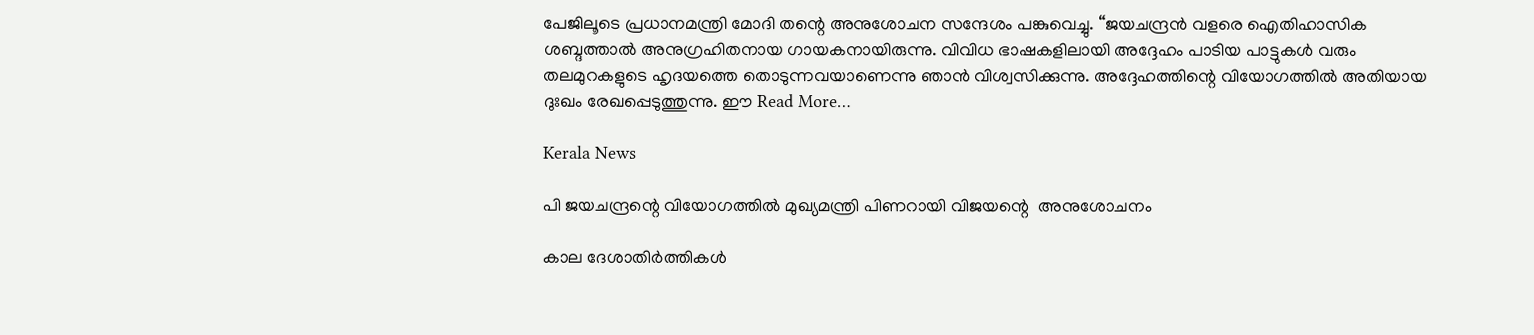പേജിലൂടെ പ്രധാനമന്ത്രി മോദി തന്റെ അനുശോചന സന്ദേശം പങ്കുവെച്ചു. “ജയചന്ദ്രൻ വളരെ ഐതിഹാസിക ശബ്ദത്താൽ അനുഗ്രഹിതനായ ഗായകനായിരുന്നു. വിവിധ ഭാഷകളിലായി അദ്ദേഹം പാടിയ പാട്ടുകൾ വരും തലമുറകളുടെ ഹൃദയത്തെ തൊടുന്നവയാണെന്നു ഞാൻ വിശ്വസിക്കുന്നു. അദ്ദേഹത്തിന്റെ വിയോഗത്തിൽ അതിയായ ദുഃഖം രേഖപ്പെടുത്തുന്നു. ഈ Read More…

Kerala News

പി ജയചന്ദ്രന്റെ വിയോഗത്തിൽ മുഖ്യമന്ത്രി പിണറായി വിജയന്റെ  അനുശോചനം

കാല ദേശാതിർത്തികൾ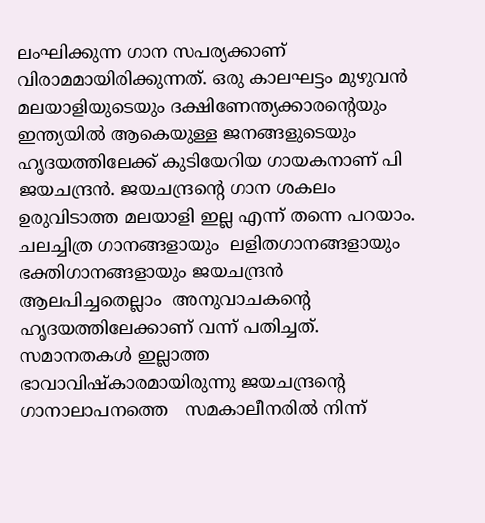ലംഘിക്കുന്ന ഗാന സപര്യക്കാണ് വിരാമമായിരിക്കുന്നത്. ഒരു കാലഘട്ടം മുഴുവൻ മലയാളിയുടെയും ദക്ഷിണേന്ത്യക്കാരന്റെയും ഇന്ത്യയിൽ ആകെയുള്ള ജനങ്ങളുടെയും ഹൃദയത്തിലേക്ക് കുടിയേറിയ ഗായകനാണ് പി ജയചന്ദ്രൻ. ജയചന്ദ്രന്റെ ഗാന ശകലം ഉരുവിടാത്ത മലയാളി ഇല്ല എന്ന് തന്നെ പറയാം. ചലച്ചിത്ര ഗാനങ്ങളായും  ലളിതഗാനങ്ങളായും  ഭക്തിഗാനങ്ങളായും ജയചന്ദ്രൻ ആലപിച്ചതെല്ലാം  അനുവാചകന്റെ  ഹൃദയത്തിലേക്കാണ് വന്ന് പതിച്ചത്. സമാനതകൾ ഇല്ലാത്ത ഭാവാവിഷ്‌കാരമായിരുന്നു ജയചന്ദ്രന്റെ ഗാനാലാപനത്തെ   സമകാലീനരിൽ നിന്ന്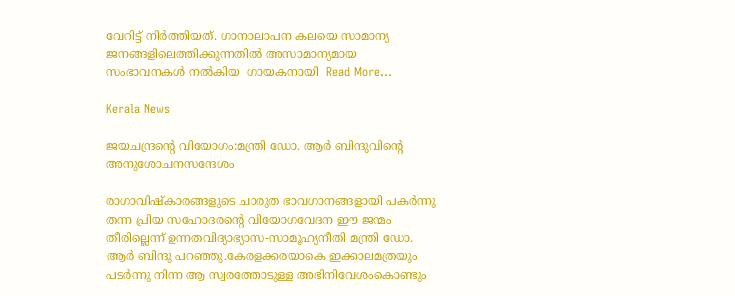വേറിട്ട് നിർത്തിയത്. ഗാനാലാപന കലയെ സാമാന്യ ജനങ്ങളിലെത്തിക്കുന്നതിൽ അസാമാന്യമായ സംഭാവനകൾ നൽകിയ  ഗായകനായി  Read More…

Kerala News

ജയചന്ദ്രൻ്റെ വിയോഗം:മന്ത്രി ഡോ. ആർ ബിന്ദുവിൻ്റെ അനുശോചനസന്ദേശം

രാഗാവിഷ്കാരങ്ങളുടെ ചാരുത ഭാവഗാനങ്ങളായി പകർന്നു തന്ന പ്രിയ സഹോദരൻ്റെ വിയോഗവേദന ഈ ജന്മം തീരില്ലെന്ന് ഉന്നതവിദ്യാഭ്യാസ-സാമൂഹ്യനീതി മന്ത്രി ഡോ. ആർ ബിന്ദു പറഞ്ഞു.കേരളക്കരയാകെ ഇക്കാലമത്രയും പടർന്നു നിന്ന ആ സ്വരത്തോടുള്ള അഭിനിവേശംകൊണ്ടും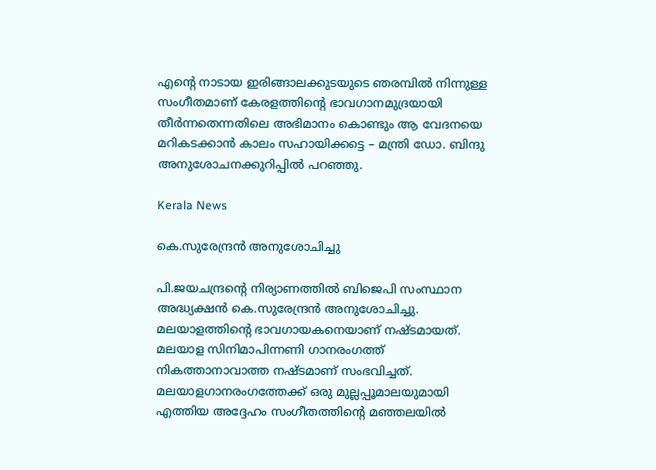എൻ്റെ നാടായ ഇരിങ്ങാലക്കുടയുടെ ഞരമ്പിൽ നിന്നുള്ള സംഗീതമാണ് കേരളത്തിൻ്റെ ഭാവഗാനമുദ്രയായി തീർന്നതെന്നതിലെ അഭിമാനം കൊണ്ടും ആ വേദനയെ മറികടക്കാൻ കാലം സഹായിക്കട്ടെ – മന്ത്രി ഡോ. ബിന്ദു അനുശോചനക്കുറിപ്പിൽ പറഞ്ഞു.

Kerala News

കെ.സുരേന്ദ്രൻ അനുശോചിച്ചു

പി.ജയചന്ദ്രന്റെ നിര്യാണത്തിൽ ബിജെപി സംസ്ഥാന അദ്ധ്യക്ഷൻ കെ.സുരേന്ദ്രൻ അനുശോചിച്ചു. മലയാളത്തിൻ്റെ ഭാവഗായകനെയാണ് നഷ്ടമായത്. മലയാള സിനിമാപിന്നണി ഗാനരംഗത്ത് നികത്താനാവാത്ത നഷ്ടമാണ് സംഭവിച്ചത്. മലയാളഗാനരംഗത്തേക്ക് ഒരു മുല്ലപ്പൂമാലയുമായി എത്തിയ അദ്ദേഹം സംഗീതത്തിൻ്റെ മഞ്ഞലയിൽ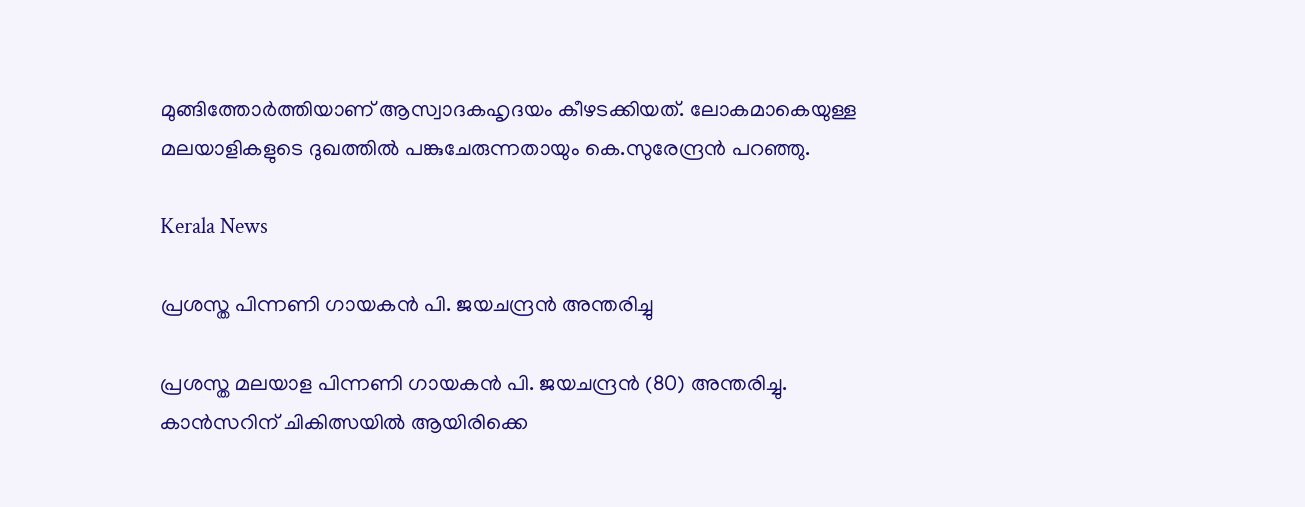മുങ്ങിത്തോർത്തിയാണ് ആസ്വാദകഹൃദയം കീഴടക്കിയത്. ലോകമാകെയുള്ള മലയാളികളുടെ ദുഖത്തിൽ പങ്കുചേരുന്നതായും കെ.സുരേന്ദ്രൻ പറഞ്ഞു.

Kerala News

പ്രശസ്ത പിന്നണി ഗായകൻ പി. ജയചന്ദ്രൻ അന്തരിച്ചു

പ്രശസ്ത മലയാള പിന്നണി ഗായകൻ പി. ജയചന്ദ്രൻ (80) അന്തരിച്ചു. കാൻസറിന് ചികിത്സയിൽ ആയിരിക്കെ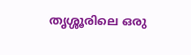തൃശ്ശൂരിലെ ഒരു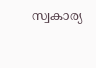സ്വകാര്യ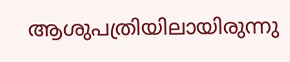ആശുപത്രിയിലായിരുന്നു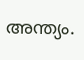അന്ത്യം.